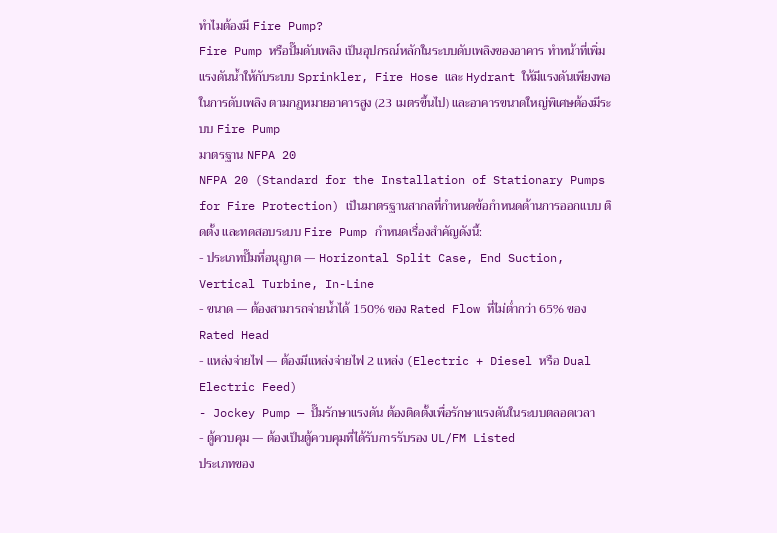ทำไมต้องมี Fire Pump?
Fire Pump หรือปั๊มดับเพลิง เป็นอุปกรณ์หลักในระบบดับเพลิงของอาคาร ทำหน้าที่เพิ่มแรงดันน้ำให้กับระบบ Sprinkler, Fire Hose และ Hydrant ให้มีแรงดันเพียงพอในการดับเพลิง ตามกฎหมายอาคารสูง (23 เมตรขึ้นไป) และอาคารขนาดใหญ่พิเศษต้องมีระบบ Fire Pump
มาตรฐาน NFPA 20
NFPA 20 (Standard for the Installation of Stationary Pumps for Fire Protection) เป็นมาตรฐานสากลที่กำหนดข้อกำหนดด้านการออกแบบ ติดตั้ง และทดสอบระบบ Fire Pump กำหนดเรื่องสำคัญดังนี้:
- ประเภทปั๊มที่อนุญาต — Horizontal Split Case, End Suction, Vertical Turbine, In-Line
- ขนาด — ต้องสามารถจ่ายน้ำได้ 150% ของ Rated Flow ที่ไม่ต่ำกว่า 65% ของ Rated Head
- แหล่งจ่ายไฟ — ต้องมีแหล่งจ่ายไฟ 2 แหล่ง (Electric + Diesel หรือ Dual Electric Feed)
- Jockey Pump — ปั๊มรักษาแรงดัน ต้องติดตั้งเพื่อรักษาแรงดันในระบบตลอดเวลา
- ตู้ควบคุม — ต้องเป็นตู้ควบคุมที่ได้รับการรับรอง UL/FM Listed
ประเภทของ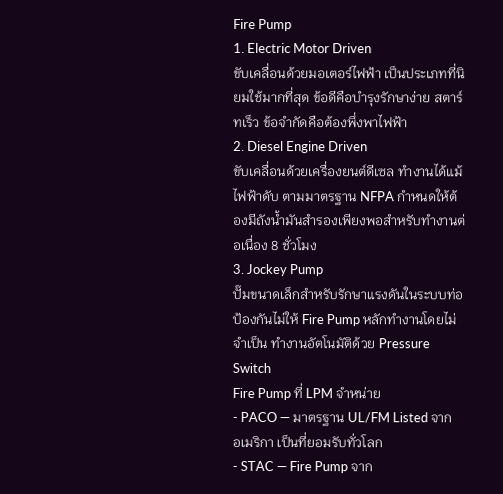Fire Pump
1. Electric Motor Driven
ขับเคลื่อนด้วยมอเตอร์ไฟฟ้า เป็นประเภทที่นิยมใช้มากที่สุด ข้อดีคือบำรุงรักษาง่าย สตาร์ทเร็ว ข้อจำกัดคือต้องพึ่งพาไฟฟ้า
2. Diesel Engine Driven
ขับเคลื่อนด้วยเครื่องยนต์ดีเซล ทำงานได้แม้ไฟฟ้าดับ ตามมาตรฐาน NFPA กำหนดให้ต้องมีถังน้ำมันสำรองเพียงพอสำหรับทำงานต่อเนื่อง 8 ชั่วโมง
3. Jockey Pump
ปั๊มขนาดเล็กสำหรับรักษาแรงดันในระบบท่อ ป้องกันไม่ให้ Fire Pump หลักทำงานโดยไม่จำเป็น ทำงานอัตโนมัติด้วย Pressure Switch
Fire Pump ที่ LPM จำหน่าย
- PACO — มาตรฐาน UL/FM Listed จากอเมริกา เป็นที่ยอมรับทั่วโลก
- STAC — Fire Pump จาก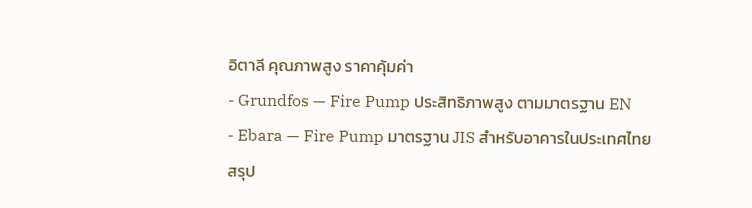อิตาลี คุณภาพสูง ราคาคุ้มค่า
- Grundfos — Fire Pump ประสิทธิภาพสูง ตามมาตรฐาน EN
- Ebara — Fire Pump มาตรฐาน JIS สำหรับอาคารในประเทศไทย
สรุป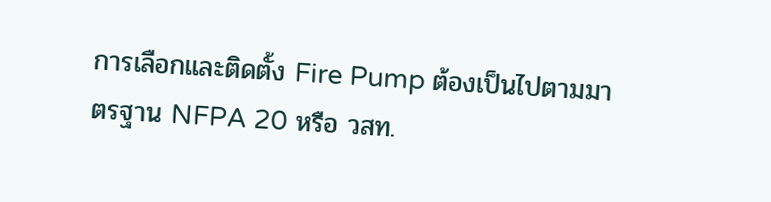การเลือกและติดตั้ง Fire Pump ต้องเป็นไปตามมาตรฐาน NFPA 20 หรือ วสท.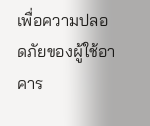เพื่อความปลอดภัยของผู้ใช้อาคาร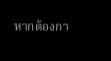หากต้องกา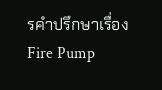รคำปรึกษาเรื่อง Fire Pump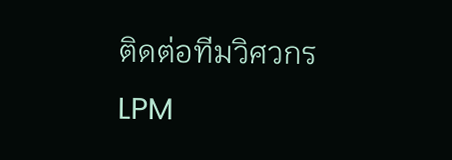ติดต่อทีมวิศวกร LPM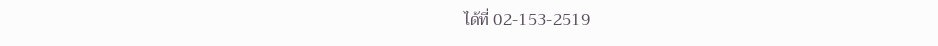ได้ที่ 02-153-2519